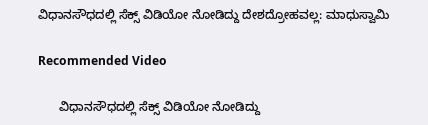ವಿಧಾನಸೌಧದಲ್ಲಿ ಸೆಕ್ಸ್‌ ವಿಡಿಯೋ ನೋಡಿದ್ದು ದೇಶದ್ರೋಹವಲ್ಲ: ಮಾಧುಸ್ವಾಮಿ

Recommended Video

      ವಿಧಾನಸೌಧದಲ್ಲಿ ಸೆಕ್ಸ್‌ ವಿಡಿಯೋ ನೋಡಿದ್ದು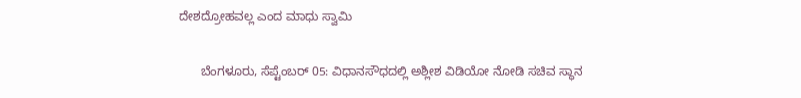ದೇಶದ್ರೋಹವಲ್ಲ ಎಂದ ಮಾಧು ಸ್ವಾಮಿ

      ಬೆಂಗಳೂರು, ಸೆಪ್ಟೆಂಬರ್ 05: ವಿಧಾನಸೌಧದಲ್ಲಿ ಅಶ್ಲೀಶ ವಿಡಿಯೋ ನೋಡಿ ಸಚಿವ ಸ್ಥಾನ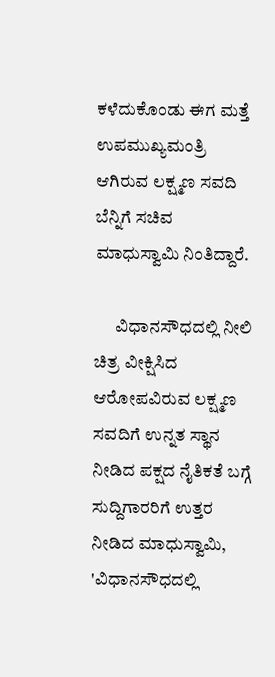ಕಳೆದುಕೊಂಡು ಈಗ ಮತ್ತೆ ಉಪಮುಖ್ಯಮಂತ್ರಿ ಆಗಿರುವ ಲಕ್ಷ್ಮಣ ಸವದಿ ಬೆನ್ನಿಗೆ ಸಚಿವ ಮಾಧುಸ್ವಾಮಿ ನಿಂತಿದ್ದಾರೆ.

      ವಿಧಾನಸೌಧದಲ್ಲಿ ನೀಲಿ ಚಿತ್ರ ವೀಕ್ಷಿಸಿದ ಆರೋಪವಿರುವ ಲಕ್ಷ್ಮಣ ಸವದಿಗೆ ಉನ್ನತ ಸ್ಥಾನ ನೀಡಿದ ಪಕ್ಷದ ನೈತಿಕತೆ ಬಗ್ಗೆ ಸುದ್ದಿಗಾರರಿಗೆ ಉತ್ತರ ನೀಡಿದ ಮಾಧುಸ್ವಾಮಿ, 'ವಿಧಾನಸೌಧದಲ್ಲಿ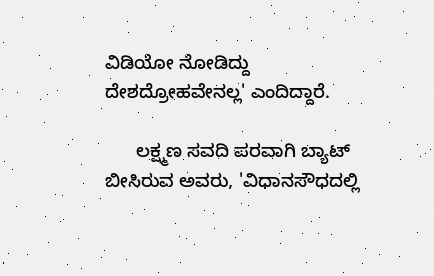ವಿಡಿಯೋ ನೋಡಿದ್ದು ದೇಶದ್ರೋಹವೇನಲ್ಲ' ಎಂದಿದ್ದಾರೆ.

      ಲಕ್ಷ್ಮಣ ಸವದಿ ಪರವಾಗಿ ಬ್ಯಾಟ್ ಬೀಸಿರುವ ಅವರು, 'ವಿಧಾನಸೌಧದಲ್ಲಿ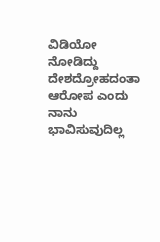ವಿಡಿಯೋ ನೋಡಿದ್ದು ದೇಶದ್ರೋಹದಂತಾ ಆರೋಪ ಎಂದು ನಾನು ಭಾವಿಸುವುದಿಲ್ಲ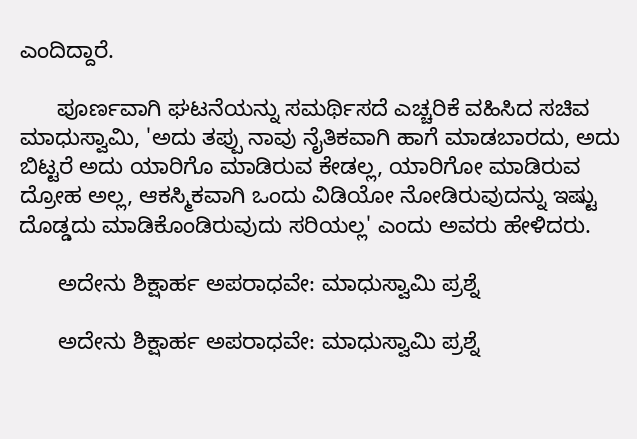ಎಂದಿದ್ದಾರೆ.

      ಪೂರ್ಣವಾಗಿ ಘಟನೆಯನ್ನು ಸಮರ್ಥಿಸದೆ ಎಚ್ಚರಿಕೆ ವಹಿಸಿದ ಸಚಿವ ಮಾಧುಸ್ವಾಮಿ, 'ಅದು ತಪ್ಪು ನಾವು ನೈತಿಕವಾಗಿ ಹಾಗೆ ಮಾಡಬಾರದು, ಅದು ಬಿಟ್ಟರೆ ಅದು ಯಾರಿಗೊ ಮಾಡಿರುವ ಕೇಡಲ್ಲ, ಯಾರಿಗೋ ಮಾಡಿರುವ ದ್ರೋಹ ಅಲ್ಲ, ಆಕಸ್ಮಿಕವಾಗಿ ಒಂದು ವಿಡಿಯೋ ನೋಡಿರುವುದನ್ನು ಇಷ್ಟು ದೊಡ್ಡದು ಮಾಡಿಕೊಂಡಿರುವುದು ಸರಿಯಲ್ಲ' ಎಂದು ಅವರು ಹೇಳಿದರು.

      ಅದೇನು ಶಿಕ್ಷಾರ್ಹ ಅಪರಾಧವೇ: ಮಾಧುಸ್ವಾಮಿ ಪ್ರಶ್ನೆ

      ಅದೇನು ಶಿಕ್ಷಾರ್ಹ ಅಪರಾಧವೇ: ಮಾಧುಸ್ವಾಮಿ ಪ್ರಶ್ನೆ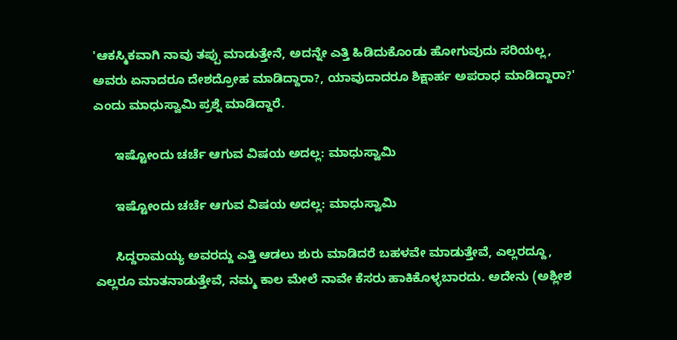'ಆಕಸ್ಮಿಕವಾಗಿ ನಾವು ತಪ್ಪು ಮಾಡುತ್ತೇನೆ, ಅದನ್ನೇ ಎತ್ತಿ ಹಿಡಿದುಕೊಂಡು ಹೋಗುವುದು ಸರಿಯಲ್ಲ, ಅವರು ಏನಾದರೂ ದೇಶದ್ರೋಹ ಮಾಡಿದ್ದಾರಾ?, ಯಾವುದಾದರೂ ಶಿಕ್ಷಾರ್ಹ ಅಪರಾಧ ಮಾಡಿದ್ದಾರಾ?' ಎಂದು ಮಾಧುಸ್ವಾಮಿ ಪ್ರಶ್ನೆ ಮಾಡಿದ್ದಾರೆ.

      ಇಷ್ಟೋಂದು ಚರ್ಚೆ ಆಗುವ ವಿಷಯ ಅದಲ್ಲ: ಮಾಧುಸ್ವಾಮಿ

      ಇಷ್ಟೋಂದು ಚರ್ಚೆ ಆಗುವ ವಿಷಯ ಅದಲ್ಲ: ಮಾಧುಸ್ವಾಮಿ

      ಸಿದ್ದರಾಮಯ್ಯ ಅವರದ್ದು ಎತ್ತಿ ಆಡಲು ಶುರು ಮಾಡಿದರೆ ಬಹಳವೇ ಮಾಡುತ್ತೇವೆ, ಎಲ್ಲರದ್ದೂ, ಎಲ್ಲರೂ ಮಾತನಾಡುತ್ತೇವೆ, ನಮ್ಮ ಕಾಲ ಮೇಲೆ ನಾವೇ ಕೆಸರು ಹಾಕಿಕೊಳ್ಳಬಾರದು. ಅದೇನು (ಅಶ್ಲೀಶ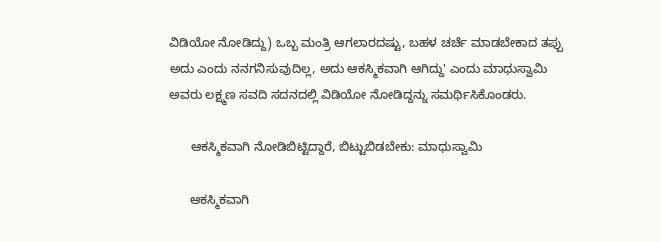ವಿಡಿಯೋ ನೋಡಿದ್ದು) ಒಬ್ಬ ಮಂತ್ರಿ ಆಗಲಾರದಷ್ಟು, ಬಹಳ ಚರ್ಚೆ ಮಾಡಬೇಕಾದ ತಪ್ಪು ಅದು ಎಂದು ನನಗನಿಸುವುದಿಲ್ಲ, ಅದು ಆಕಸ್ಮಿಕವಾಗಿ ಆಗಿದ್ದು' ಎಂದು ಮಾಧುಸ್ವಾಮಿ ಅವರು ಲಕ್ಷ್ಮಣ ಸವದಿ ಸದನದಲ್ಲಿ ವಿಡಿಯೋ ನೋಡಿದ್ದನ್ನು ಸಮರ್ಥಿಸಿಕೊಂಡರು.

      ಆಕಸ್ಮಿಕವಾಗಿ ನೋಡಿಬಿಟ್ಟಿದ್ದಾರೆ, ಬಿಟ್ಟುಬಿಡಬೇಕು: ಮಾಧುಸ್ವಾಮಿ

      ಆಕಸ್ಮಿಕವಾಗಿ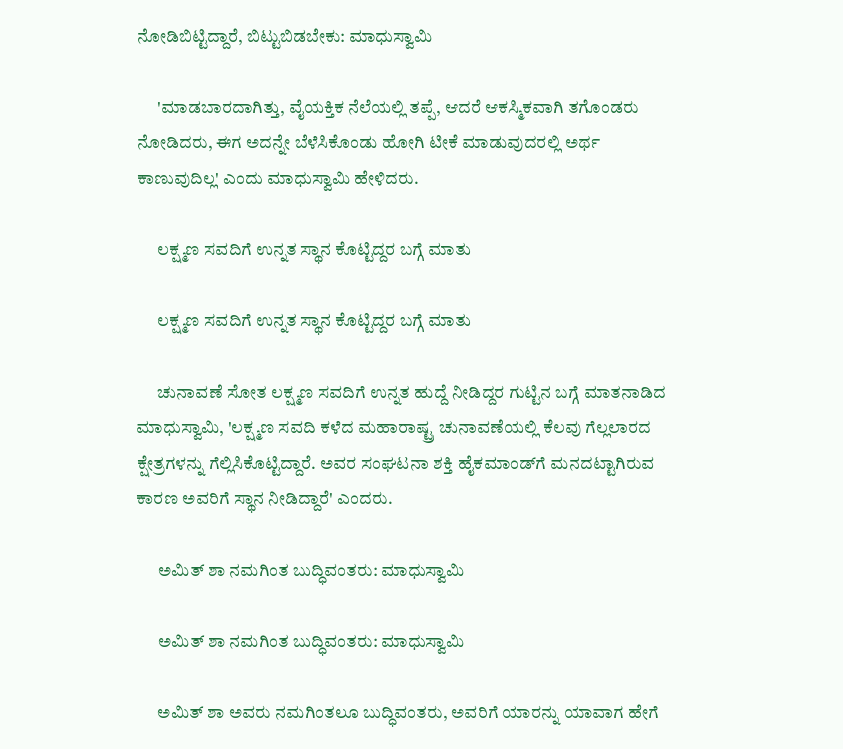ನೋಡಿಬಿಟ್ಟಿದ್ದಾರೆ, ಬಿಟ್ಟುಬಿಡಬೇಕು: ಮಾಧುಸ್ವಾಮಿ

      'ಮಾಡಬಾರದಾಗಿತ್ತು, ವೈಯಕ್ತಿಕ ನೆಲೆಯಲ್ಲಿ ತಪ್ಪೆ, ಆದರೆ ಆಕಸ್ಮಿಕವಾಗಿ ತಗೊಂಡರು ನೋಡಿದರು, ಈಗ ಅದನ್ನೇ ಬೆಳೆಸಿಕೊಂಡು ಹೋಗಿ ಟೀಕೆ ಮಾಡುವುದರಲ್ಲಿ ಅರ್ಥ ಕಾಣುವುದಿಲ್ಲ' ಎಂದು ಮಾಧುಸ್ವಾಮಿ ಹೇಳಿದರು.

      ಲಕ್ಷ್ಮಣ ಸವದಿಗೆ ಉನ್ನತ ಸ್ಥಾನ ಕೊಟ್ಟಿದ್ದರ ಬಗ್ಗೆ ಮಾತು

      ಲಕ್ಷ್ಮಣ ಸವದಿಗೆ ಉನ್ನತ ಸ್ಥಾನ ಕೊಟ್ಟಿದ್ದರ ಬಗ್ಗೆ ಮಾತು

      ಚುನಾವಣೆ ಸೋತ ಲಕ್ಷ್ಮಣ ಸವದಿಗೆ ಉನ್ನತ ಹುದ್ದೆ ನೀಡಿದ್ದರ ಗುಟ್ಟಿನ ಬಗ್ಗೆ ಮಾತನಾಡಿದ ಮಾಧುಸ್ವಾಮಿ, 'ಲಕ್ಷ್ಮಣ ಸವದಿ ಕಳೆದ ಮಹಾರಾಷ್ಟ್ರ ಚುನಾವಣೆಯಲ್ಲಿ ಕೆಲವು ಗೆಲ್ಲಲಾರದ ಕ್ಷೇತ್ರಗಳನ್ನು ಗೆಲ್ಲಿಸಿಕೊಟ್ಟಿದ್ದಾರೆ. ಅವರ ಸಂಘಟನಾ ಶಕ್ತಿ ಹೈಕಮಾಂಡ್‌ಗೆ ಮನದಟ್ಟಾಗಿರುವ ಕಾರಣ ಅವರಿಗೆ ಸ್ಥಾನ ನೀಡಿದ್ದಾರೆ' ಎಂದರು.

      ಅಮಿತ್ ಶಾ ನಮಗಿಂತ ಬುದ್ಧಿವಂತರು: ಮಾಧುಸ್ವಾಮಿ

      ಅಮಿತ್ ಶಾ ನಮಗಿಂತ ಬುದ್ಧಿವಂತರು: ಮಾಧುಸ್ವಾಮಿ

      ಅಮಿತ್ ಶಾ ಅವರು ನಮಗಿಂತಲೂ ಬುದ್ಧಿವಂತರು, ಅವರಿಗೆ ಯಾರನ್ನು ಯಾವಾಗ ಹೇಗೆ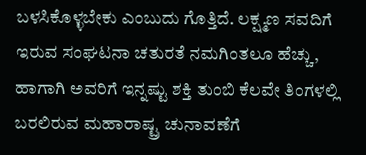ಬಳಸಿಕೊಳ್ಳಬೇಕು ಎಂಬುದು ಗೊತ್ತಿದೆ. ಲಕ್ಷ್ಮಣ ಸವದಿಗೆ ಇರುವ ಸಂಘಟನಾ ಚತುರತೆ ನಮಗಿಂತಲೂ ಹೆಚ್ಚು, ಹಾಗಾಗಿ ಅವರಿಗೆ ಇನ್ನಷ್ಟು ಶಕ್ತಿ ತುಂಬಿ ಕೆಲವೇ ತಿಂಗಳಲ್ಲಿ ಬರಲಿರುವ ಮಹಾರಾಷ್ಟ್ರ ಚುನಾವಣೆಗೆ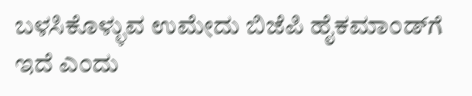ಬಳಸಿಕೊಳ್ಳುವ ಉಮೇದು ಬಿಜೆಪಿ ಹೈಕಮಾಂಡ್‌ಗೆ ಇದೆ ಎಂದು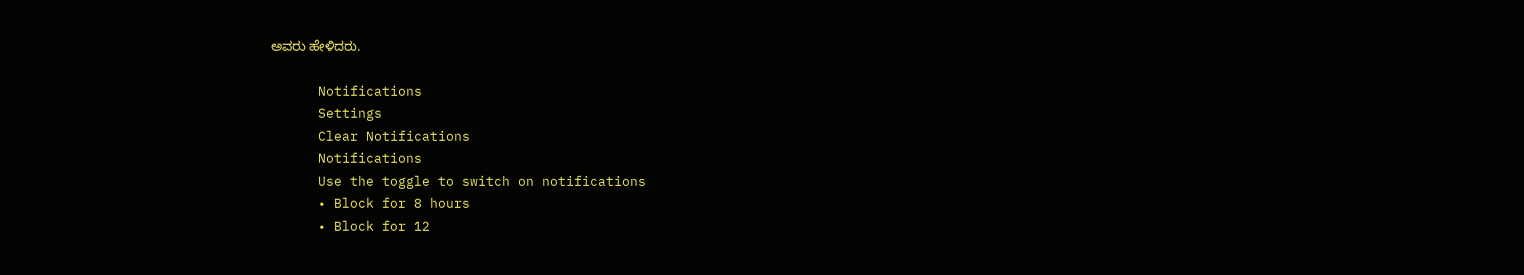ಅವರು ಹೇಳಿದರು.

      Notifications
      Settings
      Clear Notifications
      Notifications
      Use the toggle to switch on notifications
      • Block for 8 hours
      • Block for 12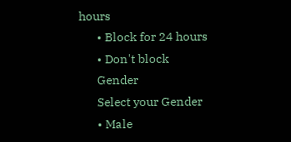hours
      • Block for 24 hours
      • Don't block
      Gender
      Select your Gender
      • Male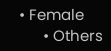• Female
      • Others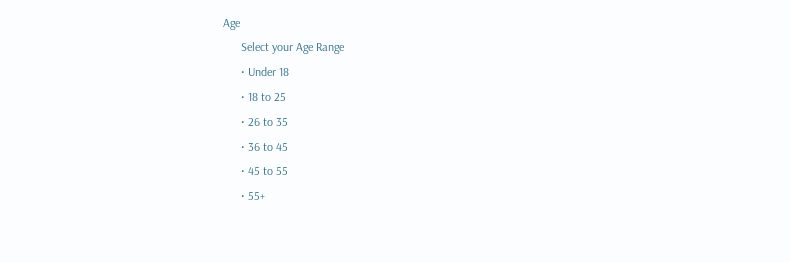Age
      Select your Age Range
      • Under 18
      • 18 to 25
      • 26 to 35
      • 36 to 45
      • 45 to 55
      • 55+